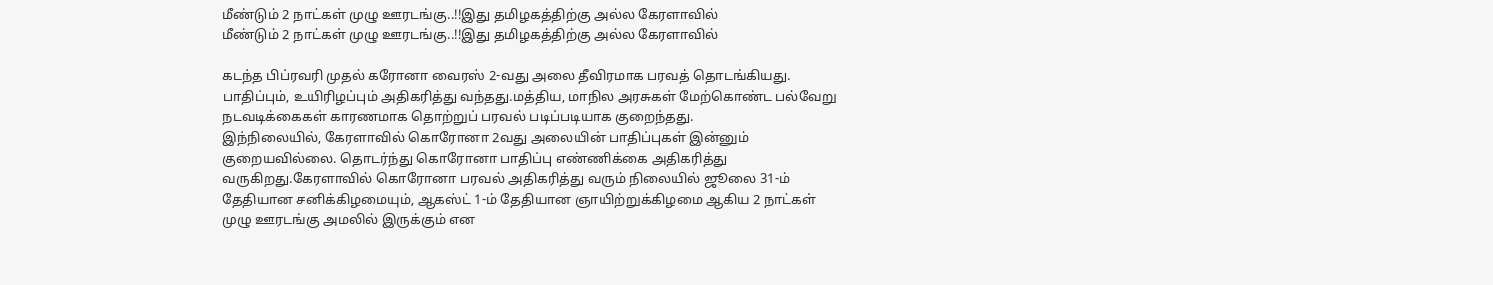மீண்டும் 2 நாட்கள் முழு ஊரடங்கு..!!இது தமிழகத்திற்கு அல்ல கேரளாவில்
மீண்டும் 2 நாட்கள் முழு ஊரடங்கு..!!இது தமிழகத்திற்கு அல்ல கேரளாவில்

கடந்த பிப்ரவரி முதல் கரோனா வைரஸ் 2-வது அலை தீவிரமாக பரவத் தொடங்கியது. பாதிப்பும், உயிரிழப்பும் அதிகரித்து வந்தது.மத்திய, மாநில அரசுகள் மேற்கொண்ட பல்வேறு நடவடிக்கைகள் காரணமாக தொற்றுப் பரவல் படிப்படியாக குறைந்தது.
இந்நிலையில், கேரளாவில் கொரோனா 2வது அலையின் பாதிப்புகள் இன்னும் குறையவில்லை. தொடர்ந்து கொரோனா பாதிப்பு எண்ணிக்கை அதிகரித்து வருகிறது.கேரளாவில் கொரோனா பரவல் அதிகரித்து வரும் நிலையில் ஜூலை 31-ம் தேதியான சனிக்கிழமையும், ஆகஸ்ட் 1-ம் தேதியான ஞாயிற்றுக்கிழமை ஆகிய 2 நாட்கள் முழு ஊரடங்கு அமலில் இருக்கும் என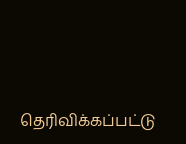தெரிவிக்கப்பட்டு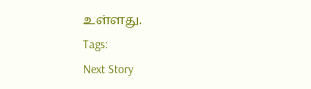உள்ளது.
Tags:
Next Story